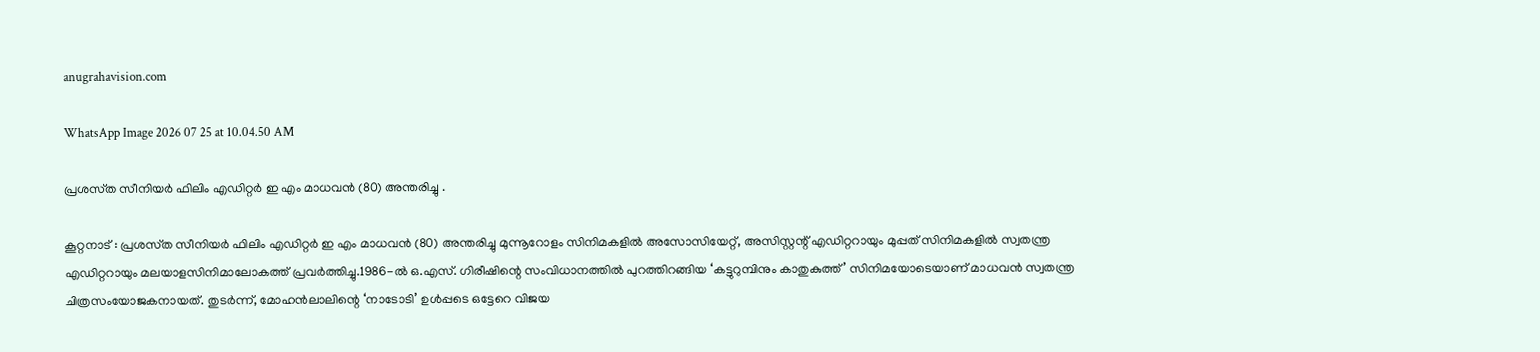anugrahavision.com

WhatsApp Image 2026 07 25 at 10.04.50 AM

പ്രശസ്‌ത സീനിയർ ഫിലിം എഡിറ്റർ ഇ എം മാധവൻ (80) അന്തരിച്ചു .

കൂറ്റനാട് : പ്രശസ്‌ത സീനിയർ ഫിലിം എഡിറ്റർ ഇ എം മാധവൻ (80) അന്തരിച്ചു മുന്നൂറോളം സിനിമകളിൽ അസോസിയേറ്റ്, അസിസ്റ്റന്റ് എഡിറ്ററായും മുപ്പത് സിനിമകളിൽ സ്വതന്ത്ര എഡിറ്ററായും മലയാളസിനിമാലോകത്ത് പ്രവർത്തിച്ചു.1986-ൽ ഒ.എസ്. ഗിരീഷിന്റെ സംവിധാനത്തിൽ പുറത്തിറങ്ങിയ ‘കട്ടുറുമ്പിനും കാതുകുത്ത്’ സിനിമയോടെയാണ് മാധവൻ സ്വതന്ത്ര ചിത്രസംയോജകനായത്. തുടർന്ന്, മോഹൻലാലിന്റെ ‘നാടോടി’ ഉൾപ്പടെ ഒട്ടേറെ വിജയ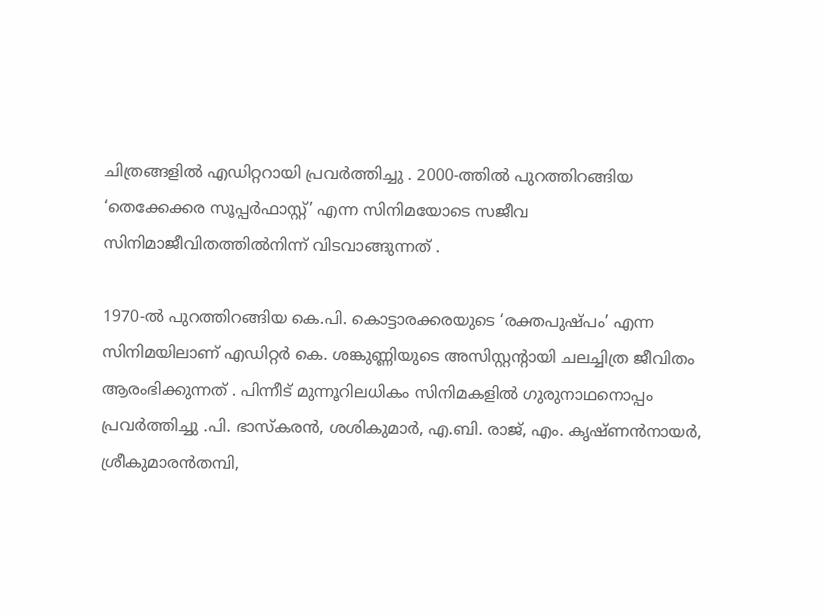ചിത്രങ്ങളിൽ എഡിറ്ററായി പ്രവർത്തിച്ചു . 2000-ത്തിൽ പുറത്തിറങ്ങിയ ‘തെക്കേക്കര സൂപ്പർഫാസ്റ്റ്’ എന്ന സിനിമയോടെ സജീവ സിനിമാജീവിതത്തിൽനിന്ന് വിടവാങ്ങുന്നത് .

1970-ൽ പുറത്തിറങ്ങിയ കെ.പി. കൊട്ടാരക്കരയുടെ ‘രക്തപുഷ്പം’ എന്ന സിനിമയിലാണ് എഡിറ്റർ കെ. ശങ്കുണ്ണിയുടെ അസിസ്റ്റന്റായി ചലച്ചിത്ര ജീവിതം ആരംഭിക്കുന്നത് . പിന്നീട് മുന്നൂറിലധികം സിനിമകളിൽ ഗുരുനാഥനൊപ്പം പ്രവർത്തിച്ചു .പി. ഭാസ്‌കരൻ, ശശികുമാർ, എ.ബി. രാജ്, എം. കൃഷ്ണൻനായർ, ശ്രീകുമാരൻതമ്പി,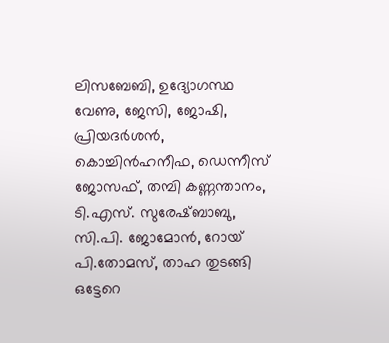ലിസബേബി, ഉദ്യോഗസ്ഥ വേണു, ജേസി, ജോഷി, പ്രിയദർശൻ, കൊച്ചിൻഹനീഫ, ഡെന്നീസ് ജോസഫ്, തമ്പി കണ്ണന്താനം, ടി.എസ്. സുരേഷ്ബാബു, സി.പി. ജോമോൻ, റോയ് പി.തോമസ്, താഹ തുടങ്ങി ഒട്ടേറെ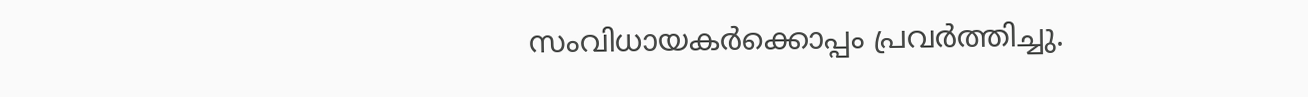സംവിധായകർക്കൊപ്പം പ്രവർത്തിച്ചു.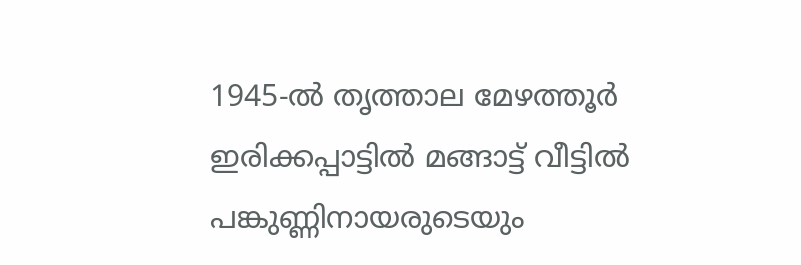1945-ൽ തൃത്താല മേഴത്തൂർ ഇരിക്കപ്പാട്ടിൽ മങ്ങാട്ട് വീട്ടിൽ പങ്കുണ്ണിനായരുടെയും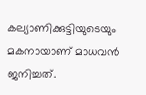കല്യാണിക്കുട്ടിയുടെയും മകനായാണ് മാധവൻ ജനിച്ചത്.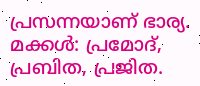പ്രസന്നയാണ് ഭാര്യ. മക്കൾ: പ്രമോദ്, പ്രബിത, പ്രജിത.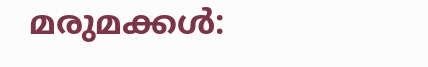മരുമക്കൾ: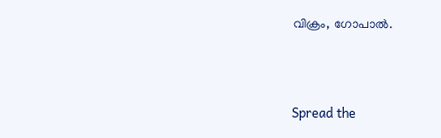വിക്രം, ഗോപാൽ.



Spread the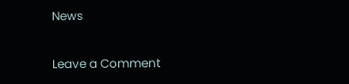News

Leave a Comment